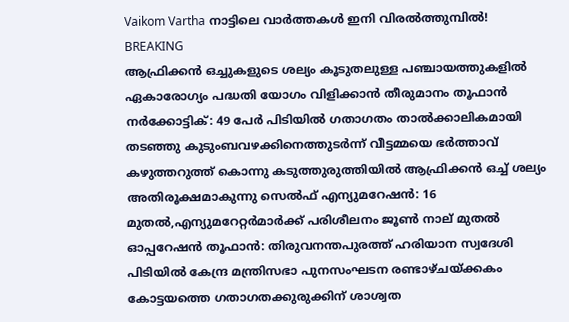Vaikom Vartha നാട്ടിലെ വാർത്തകൾ ഇനി വിരൽത്തുമ്പിൽ!
BREAKING
ആഫ്രിക്കൻ ഒച്ചുകളുടെ ശല്യം കൂടുതലുള്ള പഞ്ചായത്തുകളിൽ ഏകാരോഗ്യം പദ്ധതി യോഗം വിളിക്കാൻ തീരുമാനം തൂഫാൻ നർക്കോട്ടിക്: 49 പേർ പിടിയിൽ ഗതാഗതം താൽക്കാലികമായി തടഞ്ഞു കുടുംബവഴക്കിനെത്തുടർന്ന് വീട്ടമ്മയെ ഭർത്താവ് കഴുത്തറുത്ത് കൊന്നു കടുത്തുരുത്തിയിൽ ആഫ്രിക്കൻ ഒച്ച് ശല്യം അതിരൂക്ഷമാകുന്നു സെല്‍ഫ് എന്യുമറേഷന്‍: 16 മുതല്‍,എന്യുമറേറ്റര്‍മാർക്ക് പരിശീലനം ജൂൺ നാല് മുതല്‍ ഓപ്പറേഷൻ തൂഫാൻ: തിരുവനന്തപുരത്ത് ഹരിയാന സ്വദേശി പിടിയിൽ കേന്ദ്ര മന്ത്രിസഭാ പുനസംഘടന രണ്ടാഴ്‌ചയ്ക്കകം കോട്ടയത്തെ ഗതാഗതക്കുരുക്കിന് ശാശ്വത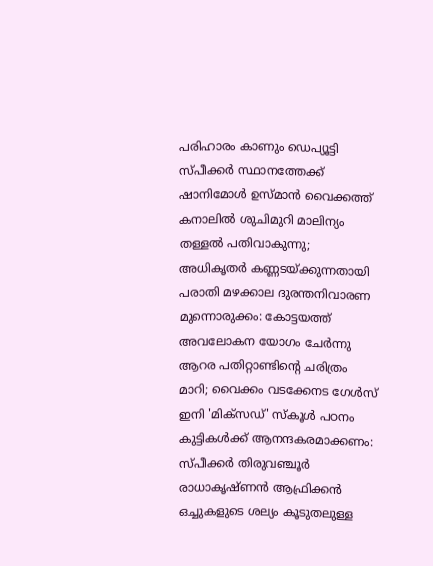പരിഹാരം കാണും ഡെപ്യൂട്ടി സ്പീക്കർ സ്ഥാനത്തേക്ക് ഷാനിമോൾ ഉസ്‌മാൻ വൈക്കത്ത് കനാലിൽ ശുചിമുറി മാലിന്യം തള്ളൽ പതിവാകുന്നു; അധികൃതർ കണ്ണടയ്ക്കുന്നതായി പരാതി മഴക്കാല ദുരന്തനിവാരണ മുന്നൊരുക്കം: കോട്ടയത്ത് അവലോകന യോഗം ചേർന്നു ആറര പതിറ്റാണ്ടിന്റെ ചരിത്രം മാറി; വൈക്കം വടക്കേനട ഗേൾസ് ഇനി 'മിക്സഡ്' സ്കൂൾ പഠനം കുട്ടികള്‍ക്ക് ആനന്ദകരമാക്കണം: സ്പീക്കര്‍ തിരുവഞ്ചൂര്‍ രാധാകൃഷ്ണന്‍ ആഫ്രിക്കൻ ഒച്ചുകളുടെ ശല്യം കൂടുതലുള്ള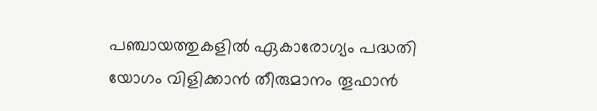പഞ്ചായത്തുകളിൽ ഏകാരോഗ്യം പദ്ധതി യോഗം വിളിക്കാൻ തീരുമാനം തൂഫാൻ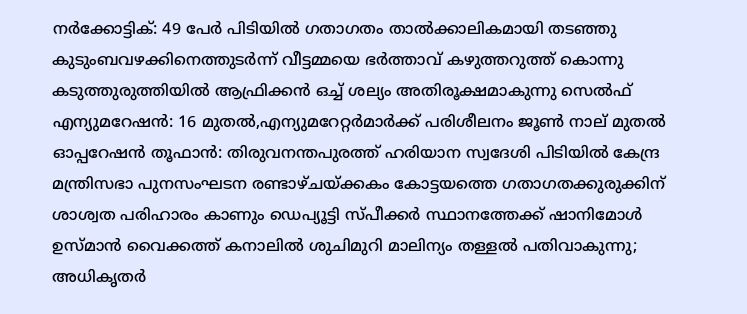നർക്കോട്ടിക്: 49 പേർ പിടിയിൽ ഗതാഗതം താൽക്കാലികമായി തടഞ്ഞു കുടുംബവഴക്കിനെത്തുടർന്ന് വീട്ടമ്മയെ ഭർത്താവ് കഴുത്തറുത്ത് കൊന്നു കടുത്തുരുത്തിയിൽ ആഫ്രിക്കൻ ഒച്ച് ശല്യം അതിരൂക്ഷമാകുന്നു സെല്‍ഫ് എന്യുമറേഷന്‍: 16 മുതല്‍,എന്യുമറേറ്റര്‍മാർക്ക് പരിശീലനം ജൂൺ നാല് മുതല്‍ ഓപ്പറേഷൻ തൂഫാൻ: തിരുവനന്തപുരത്ത് ഹരിയാന സ്വദേശി പിടിയിൽ കേന്ദ്ര മന്ത്രിസഭാ പുനസംഘടന രണ്ടാഴ്‌ചയ്ക്കകം കോട്ടയത്തെ ഗതാഗതക്കുരുക്കിന് ശാശ്വത പരിഹാരം കാണും ഡെപ്യൂട്ടി സ്പീക്കർ സ്ഥാനത്തേക്ക് ഷാനിമോൾ ഉസ്‌മാൻ വൈക്കത്ത് കനാലിൽ ശുചിമുറി മാലിന്യം തള്ളൽ പതിവാകുന്നു; അധികൃതർ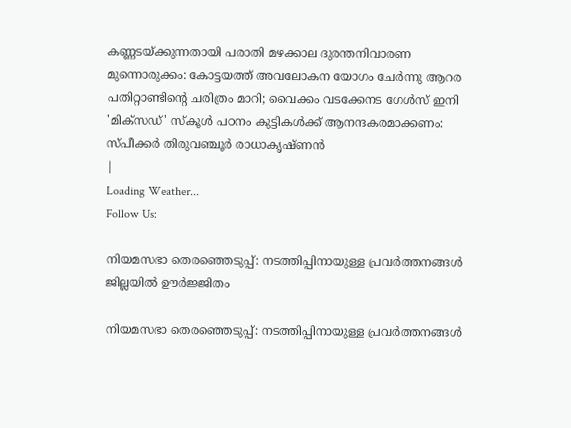കണ്ണടയ്ക്കുന്നതായി പരാതി മഴക്കാല ദുരന്തനിവാരണ മുന്നൊരുക്കം: കോട്ടയത്ത് അവലോകന യോഗം ചേർന്നു ആറര പതിറ്റാണ്ടിന്റെ ചരിത്രം മാറി; വൈക്കം വടക്കേനട ഗേൾസ് ഇനി 'മിക്സഡ്' സ്കൂൾ പഠനം കുട്ടികള്‍ക്ക് ആനന്ദകരമാക്കണം: സ്പീക്കര്‍ തിരുവഞ്ചൂര്‍ രാധാകൃഷ്ണന്‍
|
Loading Weather...
Follow Us:

നിയമസഭാ തെരഞ്ഞെടുപ്പ്: നടത്തിപ്പിനായുള്ള പ്രവർത്തനങ്ങൾ ജില്ലയിൽ ഊർജ്ജിതം

നിയമസഭാ തെരഞ്ഞെടുപ്പ്: നടത്തിപ്പിനായുള്ള പ്രവർത്തനങ്ങൾ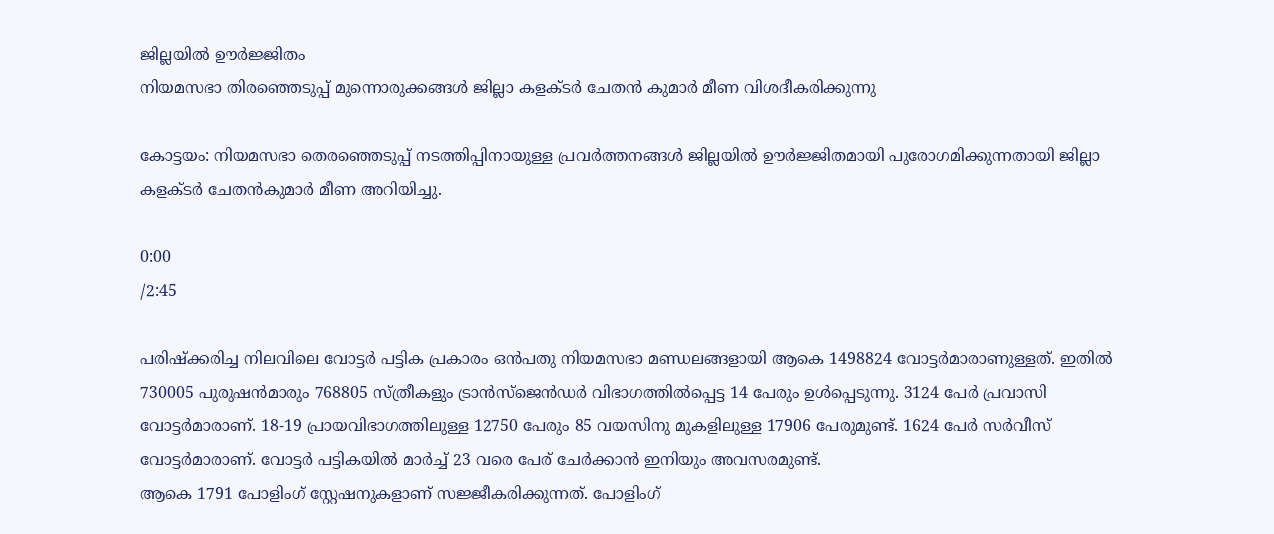ജില്ലയിൽ ഊർജ്ജിതം
നിയമസഭാ തിരഞ്ഞെടുപ്പ് മുന്നൊരുക്കങ്ങൾ ജില്ലാ കളക്ടർ ചേതൻ കുമാർ മീണ വിശദീകരിക്കുന്നു

കോട്ടയം: നിയമസഭാ തെരഞ്ഞെടുപ്പ് നടത്തിപ്പിനായുള്ള പ്രവർത്തനങ്ങൾ ജില്ലയിൽ ഊർജ്ജിതമായി പുരോഗമിക്കുന്നതായി ജില്ലാ കളക്ടർ ചേതൻകുമാർ മീണ അറിയിച്ചു.

0:00
/2:45

പരിഷ്ക്കരിച്ച നിലവിലെ വോട്ടർ പട്ടിക പ്രകാരം ഒൻപതു നിയമസഭാ മണ്ഡലങ്ങളായി ആകെ 1498824 വോട്ടർമാരാണുള്ളത്. ഇതിൽ 730005 പുരുഷൻമാരും 768805 സ്ത്രീകളും ട്രാൻസ്ജെൻഡർ വിഭാഗത്തിൽപ്പെട്ട 14 പേരും ഉൾപ്പെടുന്നു. 3124 പേർ പ്രവാസി വോട്ടർമാരാണ്. 18-19 പ്രായവിഭാഗത്തിലുള്ള 12750 പേരും 85 വയസിനു മുകളിലുള്ള 17906 പേരുമുണ്ട്. 1624 പേർ സർവീസ് വോട്ടർമാരാണ്. വോട്ടർ പട്ടികയിൽ മാർച്ച് 23 വരെ പേര് ചേർക്കാൻ ഇനിയും അവസരമുണ്ട്.
ആകെ 1791 പോളിംഗ് സ്റ്റേഷനുകളാണ് സജ്ജീകരിക്കുന്നത്. പോളിംഗ്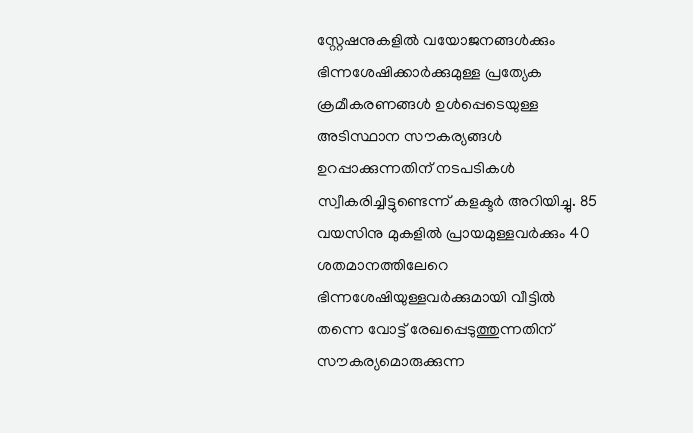സ്റ്റേഷനുകളിൽ വയോജനങ്ങൾക്കും ഭിന്നശേഷിക്കാർക്കുമുള്ള പ്രത്യേക ക്രമീകരണങ്ങൾ ഉൾപ്പെടെയുള്ള അടിസ്ഥാന സൗകര്യങ്ങൾ ഉറപ്പാക്കുന്നതിന് നടപടികൾ സ്വീകരിച്ചിട്ടുണ്ടെന്ന് കളക്ടർ അറിയിച്ചു. 85 വയസിനു മുകളിൽ പ്രായമുള്ളവർക്കും 40 ശതമാനത്തിലേറെ ഭിന്നശേഷിയുള്ളവർക്കുമായി വീട്ടിൽ തന്നെ വോട്ട് രേഖപ്പെടുത്തുന്നതിന് സൗകര്യമൊരുക്കുന്ന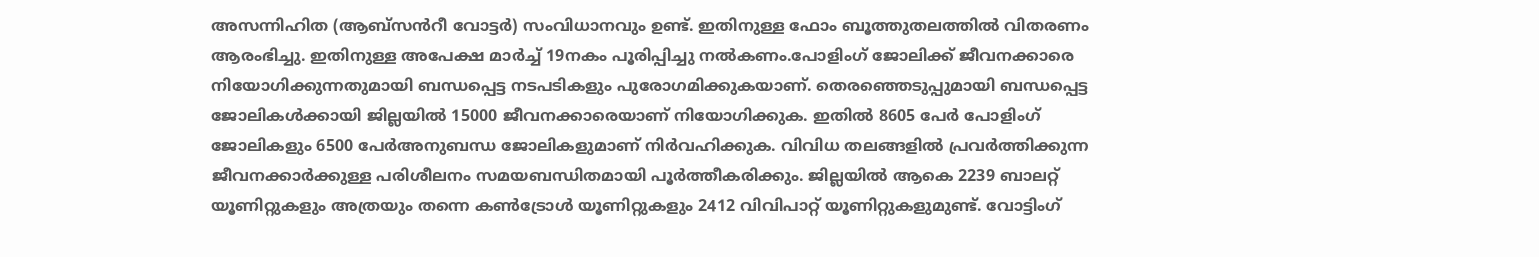അസന്നിഹിത (ആബ്സൻറീ വോട്ടർ) സംവിധാനവും ഉണ്ട്. ഇതിനുള്ള ഫോം ബൂത്തുതലത്തിൽ വിതരണം ആരംഭിച്ചു. ഇതിനുള്ള അപേക്ഷ മാർച്ച് 19നകം പൂരിപ്പിച്ചു നൽകണം.പോളിംഗ് ജോലിക്ക് ജീവനക്കാരെ നിയോഗിക്കുന്നതുമായി ബന്ധപ്പെട്ട നടപടികളും പുരോഗമിക്കുകയാണ്. തെരഞ്ഞെടുപ്പുമായി ബന്ധപ്പെട്ട ജോലികൾക്കായി ജില്ലയിൽ 15000 ജീവനക്കാരെയാണ് നിയോഗിക്കുക. ഇതിൽ 8605 പേർ പോളിംഗ് ജോലികളും 6500 പേർഅനുബന്ധ ജോലികളുമാണ് നിർവഹിക്കുക. വിവിധ തലങ്ങളിൽ പ്രവർത്തിക്കുന്ന ജീവനക്കാർക്കുള്ള പരിശീലനം സമയബന്ധിതമായി പൂർത്തീകരിക്കും. ജില്ലയിൽ ആകെ 2239 ബാലറ്റ് യൂണിറ്റുകളും അത്രയും തന്നെ കൺട്രോൾ യൂണിറ്റുകളും 2412 വിവിപാറ്റ് യൂണിറ്റുകളുമുണ്ട്. വോട്ടിംഗ്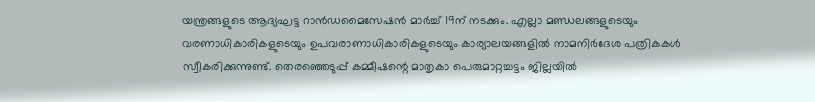യന്ത്രങ്ങളുടെ ആദ്യഘട്ട റാൻഡമൈസേഷൻ മാർച്ച് 19ന് നടക്കും. എല്ലാ മണ്ഡലങ്ങളുടെയും വരണാധികാരികളുടെയും ഉപവരാണാധികാരികളുടെയും കാര്യാലയങ്ങളിൽ നാമനിർദേശ പത്രികകൾ സ്വീകരിക്കുന്നുണ്ട്. തെരഞ്ഞെടുപ്പ് കമ്മീഷന്റെ മാതൃകാ പെരുമാറ്റച്ചട്ടം ജില്ലയിൽ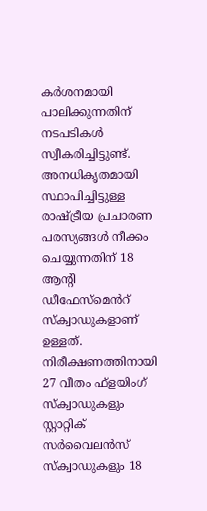കർശനമായി പാലിക്കുന്നതിന് നടപടികൾ സ്വീകരിച്ചിട്ടുണ്ട്. അനധികൃതമായി സ്ഥാപിച്ചിട്ടുള്ള രാഷ്ട്രീയ പ്രചാരണ പരസ്യങ്ങൾ നീക്കം ചെയ്യുന്നതിന് 18 ആന്റി ഡീഫേസ്മെൻറ് സ്‌ക്വാഡുകളാണ് ഉള്ളത്. നിരീക്ഷണത്തിനായി 27 വീതം ഫ്ളയിംഗ് സ്‌ക്വാഡുകളും സ്റ്റാറ്റിക് സർവൈലൻസ് സ്‌ക്വാഡുകളും 18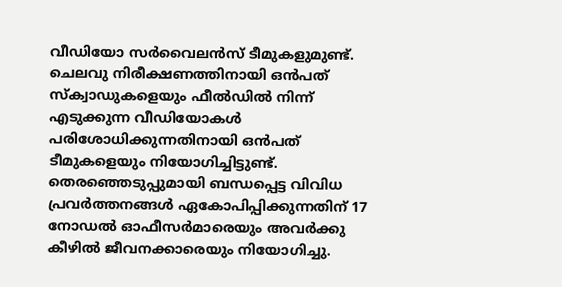വീഡിയോ സർവൈലൻസ് ടീമുകളുമുണ്ട്. ചെലവു നിരീക്ഷണത്തിനായി ഒൻപത് സ്‌ക്വാഡുകളെയും ഫീൽഡിൽ നിന്ന് എടുക്കുന്ന വീഡിയോകൾ പരിശോധിക്കുന്നതിനായി ഒൻപത് ടീമുകളെയും നിയോഗിച്ചിട്ടുണ്ട്. തെരഞ്ഞെടുപ്പുമായി ബന്ധപ്പെട്ട വിവിധ പ്രവർത്തനങ്ങൾ ഏകോപിപ്പിക്കുന്നതിന് 17 നോഡൽ ഓഫീസർമാരെയും അവർക്കു കീഴിൽ ജീവനക്കാരെയും നിയോഗിച്ചു.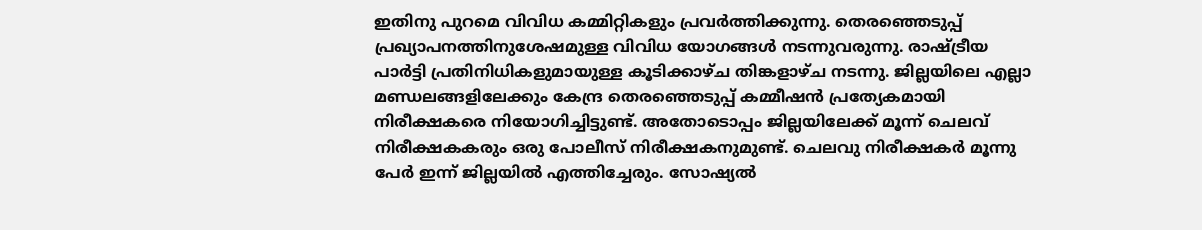ഇതിനു പുറമെ വിവിധ കമ്മിറ്റികളും പ്രവർത്തിക്കുന്നു. തെരഞ്ഞെടുപ്പ് പ്രഖ്യാപനത്തിനുശേഷമുള്ള വിവിധ യോഗങ്ങൾ നടന്നുവരുന്നു. രാഷ്ട്രീയ പാർട്ടി പ്രതിനിധികളുമായുള്ള കൂടിക്കാഴ്ച തിങ്കളാഴ്ച നടന്നു. ജില്ലയിലെ എല്ലാ മണ്ഡലങ്ങളിലേക്കും കേന്ദ്ര തെരഞ്ഞെടുപ്പ് കമ്മീഷൻ പ്രത്യേകമായി നിരീക്ഷകരെ നിയോഗിച്ചിട്ടുണ്ട്. അതോടൊപ്പം ജില്ലയിലേക്ക് മൂന്ന് ചെലവ് നിരീക്ഷകകരും ഒരു പോലീസ് നിരീക്ഷകനുമുണ്ട്. ചെലവു നിരീക്ഷകർ മൂന്നു പേർ ഇന്ന് ജില്ലയിൽ എത്തിച്ചേരും. സോഷ്യൽ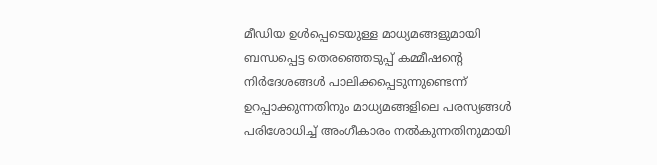മീഡിയ ഉൾപ്പെടെയുള്ള മാധ്യമങ്ങളുമായി ബന്ധപ്പെട്ട തെരഞ്ഞെടുപ്പ് കമ്മീഷൻ്റെ നിർദേശങ്ങൾ പാലിക്കപ്പെടുന്നുണ്ടെന്ന് ഉറപ്പാക്കുന്നതിനും മാധ്യമങ്ങളിലെ പരസ്യങ്ങൾ പരിശോധിച്ച് അംഗീകാരം നൽകുന്നതിനുമായി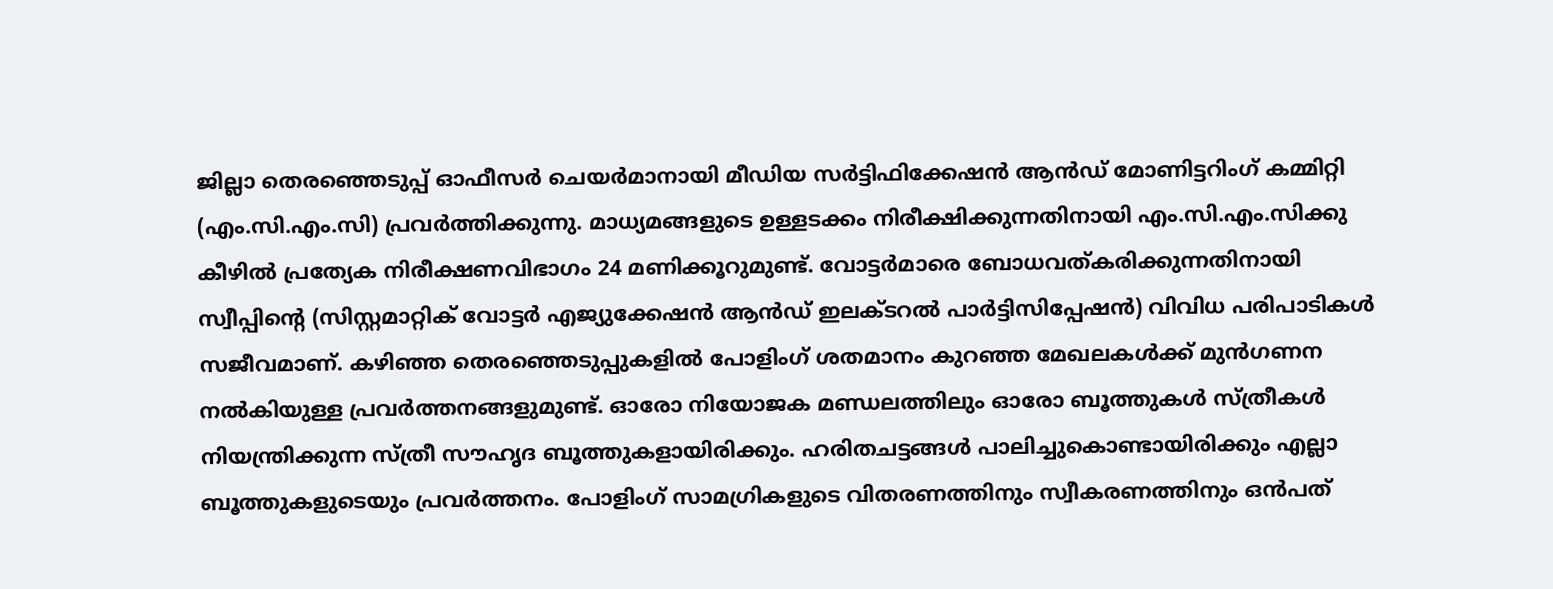ജില്ലാ തെരഞ്ഞെടുപ്പ് ഓഫീസർ ചെയർമാനായി മീഡിയ സർട്ടിഫിക്കേഷൻ ആൻഡ് മോണിട്ടറിംഗ് കമ്മിറ്റി (എം.സി.എം.സി) പ്രവർത്തിക്കുന്നു. മാധ്യമങ്ങളുടെ ഉള്ളടക്കം നിരീക്ഷിക്കുന്നതിനായി എം.സി.എം.സിക്കു കീഴിൽ പ്രത്യേക നിരീക്ഷണവിഭാഗം 24 മണിക്കൂറുമുണ്ട്. വോട്ടർമാരെ ബോധവത്കരിക്കുന്നതിനായി സ്വീപ്പിന്റെ (സിസ്റ്റമാറ്റിക് വോട്ടർ എജ്യുക്കേഷൻ ആൻഡ് ഇലക്ടറൽ പാർട്ടിസിപ്പേഷൻ) വിവിധ പരിപാടികൾ സജീവമാണ്. കഴിഞ്ഞ തെരഞ്ഞെടുപ്പുകളിൽ പോളിംഗ് ശതമാനം കുറഞ്ഞ മേഖലകൾക്ക് മുൻഗണന നൽകിയുള്ള പ്രവർത്തനങ്ങളുമുണ്ട്. ഓരോ നിയോജക മണ്ഡലത്തിലും ഓരോ ബൂത്തുകൾ സ്ത്രീകൾ നിയന്ത്രിക്കുന്ന സ്ത്രീ സൗഹൃദ ബൂത്തുകളായിരിക്കും. ഹരിതചട്ടങ്ങൾ പാലിച്ചുകൊണ്ടായിരിക്കും എല്ലാ ബൂത്തുകളുടെയും പ്രവർത്തനം. പോളിംഗ് സാമഗ്രികളുടെ വിതരണത്തിനും സ്വീകരണത്തിനും ഒൻപത്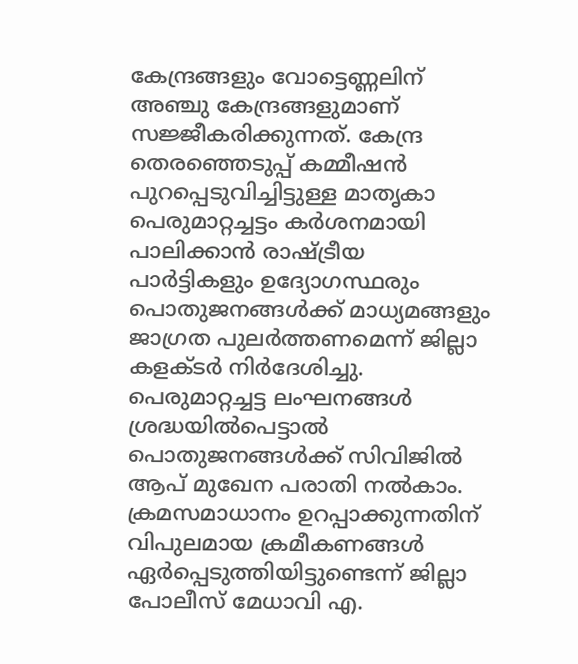കേന്ദ്രങ്ങളും വോട്ടെണ്ണലിന് അഞ്ചു കേന്ദ്രങ്ങളുമാണ് സജ്ജീകരിക്കുന്നത്. കേന്ദ്ര തെരഞ്ഞെടുപ്പ് കമ്മീഷൻ പുറപ്പെടുവിച്ചിട്ടുള്ള മാതൃകാ പെരുമാറ്റച്ചട്ടം കർശനമായി പാലിക്കാൻ രാഷ്ട്രീയ പാർട്ടികളും ഉദ്യോഗസ്ഥരും പൊതുജനങ്ങൾക്ക് മാധ്യമങ്ങളും ജാഗ്രത പുലർത്തണമെന്ന് ജില്ലാ കളക്ടർ നിർദേശിച്ചു. പെരുമാറ്റച്ചട്ട ലംഘനങ്ങൾ ശ്രദ്ധയിൽപെട്ടാൽ പൊതുജനങ്ങൾക്ക് സിവിജിൽ ആപ് മുഖേന പരാതി നൽകാം. ക്രമസമാധാനം ഉറപ്പാക്കുന്നതിന് വിപുലമായ ക്രമീകണങ്ങൾ ഏർപ്പെടുത്തിയിട്ടുണ്ടെന്ന് ജില്ലാ പോലീസ് മേധാവി എ.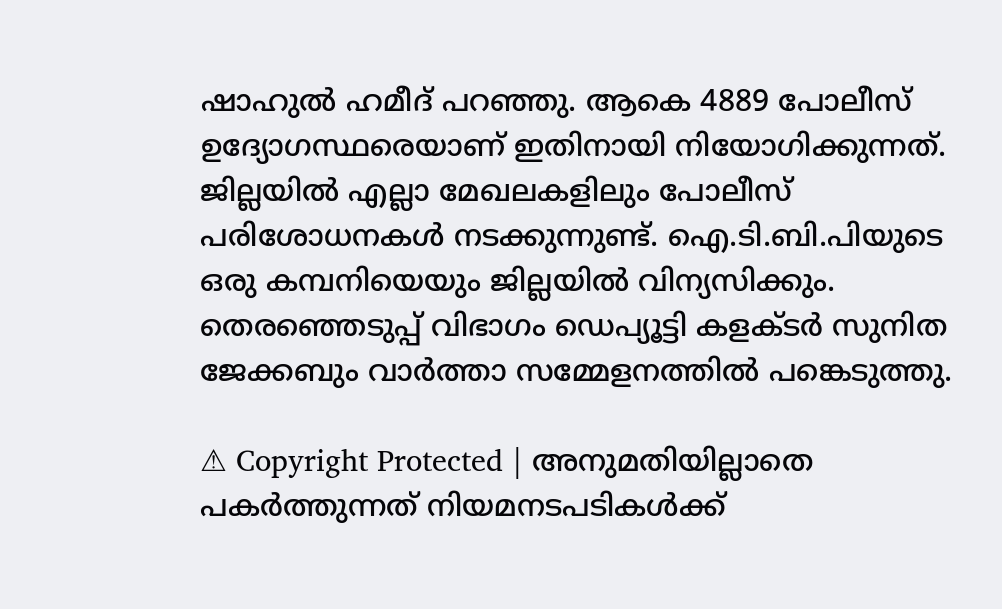ഷാഹുൽ ഹമീദ് പറഞ്ഞു. ആകെ 4889 പോലീസ് ഉദ്യോഗസ്ഥരെയാണ് ഇതിനായി നിയോഗിക്കുന്നത്. ജില്ലയിൽ എല്ലാ മേഖലകളിലും പോലീസ് പരിശോധനകൾ നടക്കുന്നുണ്ട്. ഐ.ടി.ബി.പിയുടെ ഒരു കമ്പനിയെയും ജില്ലയിൽ വിന്യസിക്കും. തെരഞ്ഞെടുപ്പ് വിഭാഗം ഡെപ്യൂട്ടി കളക്ടർ സുനിത ജേക്കബും വാർത്താ സമ്മേളനത്തിൽ പങ്കെടുത്തു.

⚠ Copyright Protected | അനുമതിയില്ലാതെ പകർത്തുന്നത് നിയമനടപടികൾക്ക്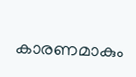കാരണമാകും